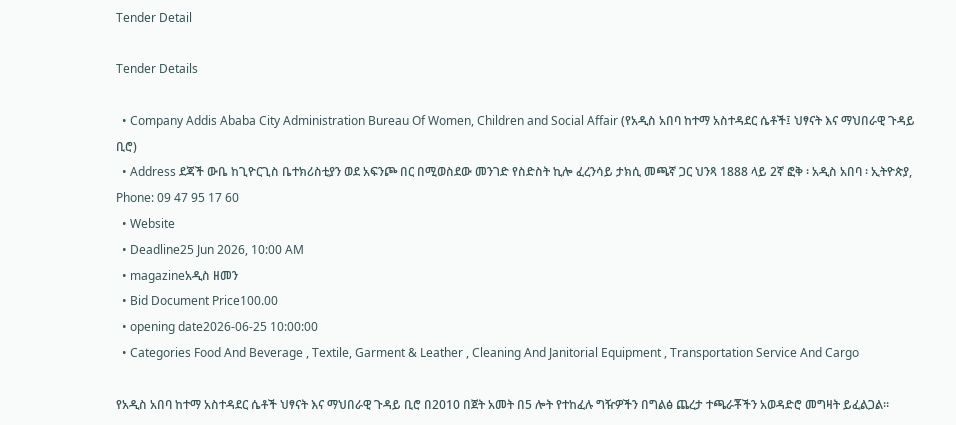Tender Detail

Tender Details

  • Company Addis Ababa City Administration Bureau Of Women, Children and Social Affair (የአዲስ አበባ ከተማ አስተዳደር ሴቶች፤ ህፃናት እና ማህበራዊ ጉዳይ ቢሮ)
  • Address ደጃች ውቤ ከጊዮርጊስ ቤተክሪስቲያን ወደ አፍንጮ በር በሚወስደው መንገድ የስድስት ኪሎ ፈረንሳይ ታክሲ መጫኛ ጋር ህንጻ 1888 ላይ 2ኛ ፎቅ ፡ አዲስ አበባ ፡ ኢትዮጵያ, Phone: 09 47 95 17 60
  • Website
  • Deadline25 Jun 2026, 10:00 AM
  • magazineአዲስ ዘመን
  • Bid Document Price100.00
  • opening date2026-06-25 10:00:00
  • Categories Food And Beverage , Textile, Garment & Leather , Cleaning And Janitorial Equipment , Transportation Service And Cargo

የአዲስ አበባ ከተማ አስተዳደር ሴቶች ህፃናት እና ማህበራዊ ጉዳይ ቢሮ በ2010 በጀት አመት በ5 ሎት የተከፈሉ ግዥዎችን በግልፅ ጨረታ ተጫራቾችን አወዳድሮ መግዛት ይፈልጋል።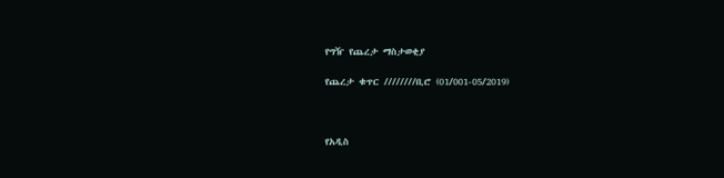የግዥ የጨረታ ማስታወቂያ

የጨረታ ቁጥር ////////ቢሮ (01/001-05/2019)



የአዲስ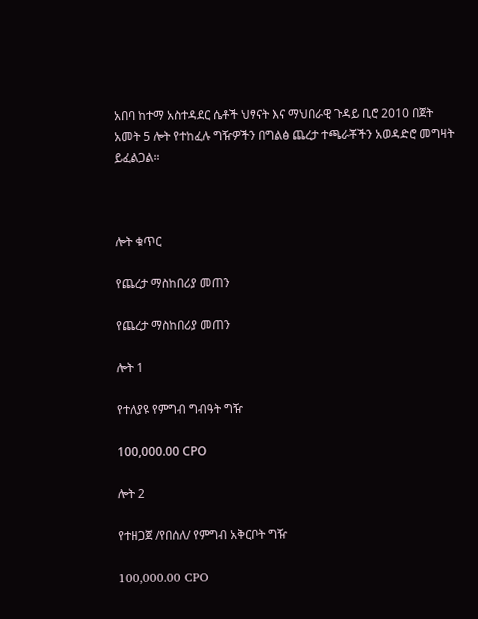አበባ ከተማ አስተዳደር ሴቶች ህፃናት እና ማህበራዊ ጉዳይ ቢሮ 2010 በጀት አመት 5 ሎት የተከፈሉ ግዥዎችን በግልፅ ጨረታ ተጫራቾችን አወዳድሮ መግዛት ይፈልጋል።



ሎት ቁጥር

የጨረታ ማስከበሪያ መጠን

የጨረታ ማስከበሪያ መጠን

ሎት 1

የተለያዩ የምግብ ግብዓት ግዥ

100,000.00 СРО

ሎት 2

የተዘጋጀ /የበሰለ/ የምግብ አቅርቦት ግዥ

100,000.00 CPO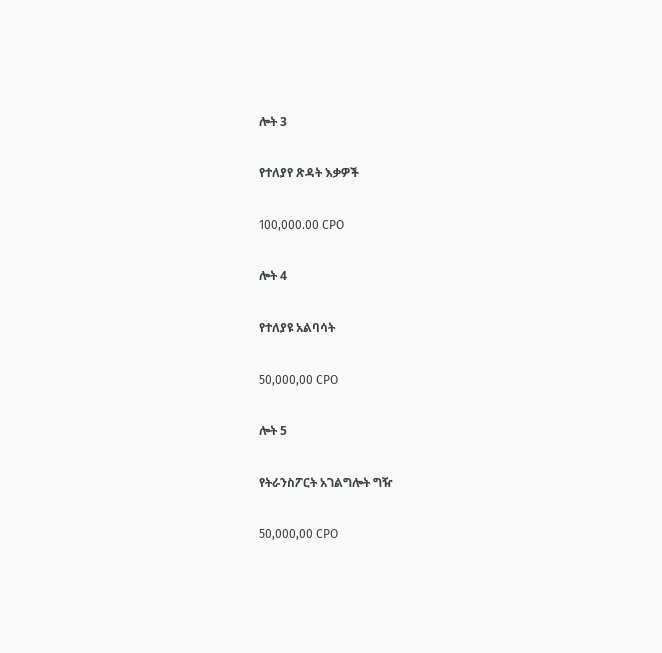ሎት 3

የተለያየ ጽዳት እቃዎች

100,000.00 СРО

ሎት 4

የተለያዩ አልባሳት

50,000,00 СРО

ሎት 5

የትራንስፖርት አገልግሎት ግዥ

50,000,00 СРО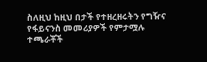ስለዚህ ከዚህ በታች የተዘረዘሩትን የግዥና የፋይናንስ መመሪያዎች የምታሟሉ ተጫራቾች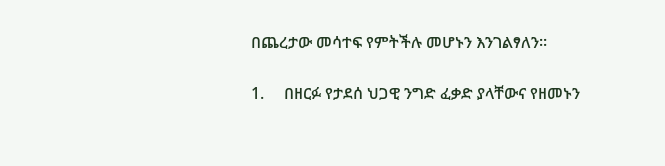በጨረታው መሳተፍ የምትችሉ መሆኑን እንገልፃለን፡፡

1.     በዘርፉ የታደሰ ህጋዊ ንግድ ፈቃድ ያላቸውና የዘመኑን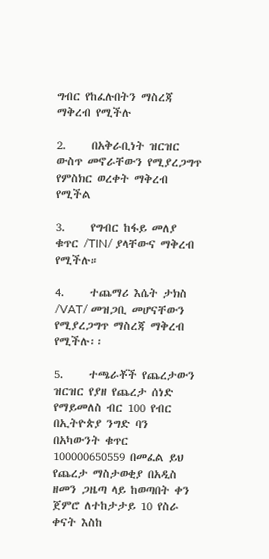ግብር የከፈሉበትን ማስረጃ ማቅረብ የሚችሉ

2.     በአቅራቢነት ዝርዝር ውስጥ መኖራቸውን የሚያረጋግጥ የምስክር ወረቀት ማቅረብ የሚችል

3.     የግብር ከፋይ መለያ ቁጥር /TIN/ ያላቸውና ማቅረብ የሚችሉ።

4.     ተጨማሪ እሴት ታክስ /VAT/ መዝጋቢ መሆናቸውን የሚያረጋግጥ ማስረጃ ማቅረብ የሚችሉ፡፡

5.     ተጫራቾች የጨረታውን ዝርዝር የያዘ የጨረታ ሰነድ የማይመለስ ብር 100 የብር በኢትዮጵያ ንግድ ባን በአካውንት ቁጥር 100000650559 በመፈል ይህ የጨረታ ማስታወቂያ በአዲስ ዘመን ጋዜጣ ላይ ከወጣበት ቀን ጀምሮ ለተከታታይ 10 የስራ ቀናት እስከ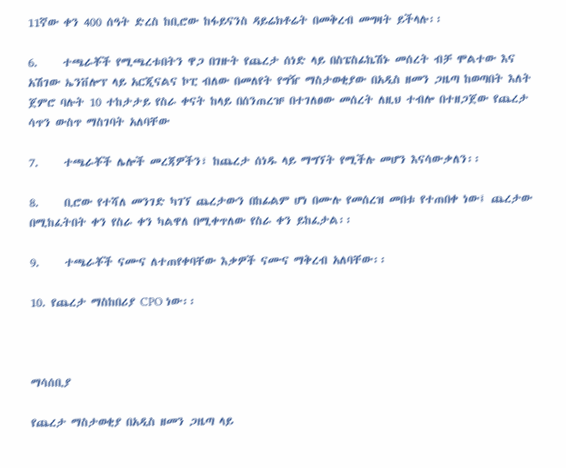11ኛው ቀን 400 ሰዓት ድረስ ከቢሮው ከፋይናንስ ዳይሬክቶሬት በመቅረብ መግዛት ይችላሉ፡፡

6.     ተጫራቾች የሚጫረቱበትን ዋጋ በገዙት የጨረታ ሰነድ ላይ በስፔስፊኬሽኑ መሰረት ብቻ ሞልተው እና አሽገው ኤንቨሎፕ ላይ አርጂናልና ኮፒ ብለው በመለየት የግዥ ማስታወቂያው በአዲስ ዘመን ጋዜጣ ከወጣበት እለት ጀምሮ ባሉት 10 ተከታታይ የስራ ቀናት ከላይ በሰንጠረዡ በተገለፀው መሰረት ለዚህ ተብሎ በተዘጋጀው የጨረታ ሳጥን ውስጥ ማስገባት አለባቸው

7.     ተጫራቾች ሌሎች መረጃዎችን፣ ከጨረታ ሰነዱ ላይ ማግኘት የሚችሉ መሆን እናሳውቃለን፡፡

8.     ቢሮው የተሻለ መንገድ ካገኘ ጨረታውን በከፊልም ሆነ በሙሉ የመሰረዝ መበቱ የተጠበቀ ነው፤ ጨረታው በሚከፈትበት ቀን የስራ ቀን ካልዋለ በሚቀጥለው የስራ ቀን ይከፈታል፡፡

9.     ተጫራቾች ናሙና ለተጠየቀባቸው እቃዎች ናሙና ማቅረብ አለባቸው፡፡

10. የጨረታ ማስከበሪያ CPO ነው፡፡



ማሳሰቢያ

የጨረታ ማስታወቂያ በአዲስ ዘመን ጋዜጣ ላይ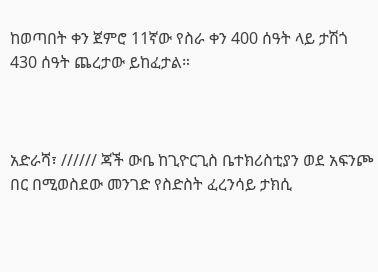ከወጣበት ቀን ጀምሮ 11ኛው የስራ ቀን 400 ሰዓት ላይ ታሽጎ 430 ሰዓት ጨረታው ይከፈታል።



አድራሻ፣ ////// ጃች ውቤ ከጊዮርጊስ ቤተክሪስቲያን ወደ አፍንጮ በር በሚወስደው መንገድ የስድስት ፈረንሳይ ታክሲ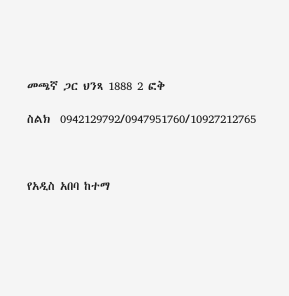መጫኛ ጋር ህንጻ 1888 2 ፎቅ

ስልክ  0942129792/0947951760/10927212765



የአዲስ አበባ ከተማ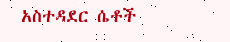አስተዳደር ሴቶች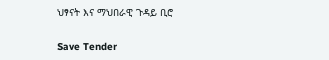ህፃናት እና ማህበራዊ ጉዳይ ቢሮ

Save Tender